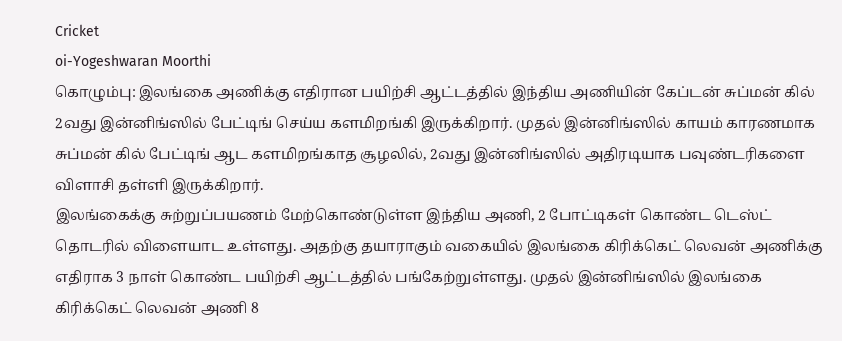Cricket
oi-Yogeshwaran Moorthi
கொழும்பு: இலங்கை அணிக்கு எதிரான பயிற்சி ஆட்டத்தில் இந்திய அணியின் கேப்டன் சுப்மன் கில் 2வது இன்னிங்ஸில் பேட்டிங் செய்ய களமிறங்கி இருக்கிறார். முதல் இன்னிங்ஸில் காயம் காரணமாக சுப்மன் கில் பேட்டிங் ஆட களமிறங்காத சூழலில், 2வது இன்னிங்ஸில் அதிரடியாக பவுண்டரிகளை விளாசி தள்ளி இருக்கிறார்.
இலங்கைக்கு சுற்றுப்பயணம் மேற்கொண்டுள்ள இந்திய அணி, 2 போட்டிகள் கொண்ட டெஸ்ட் தொடரில் விளையாட உள்ளது. அதற்கு தயாராகும் வகையில் இலங்கை கிரிக்கெட் லெவன் அணிக்கு எதிராக 3 நாள் கொண்ட பயிற்சி ஆட்டத்தில் பங்கேற்றுள்ளது. முதல் இன்னிங்ஸில் இலங்கை கிரிக்கெட் லெவன் அணி 8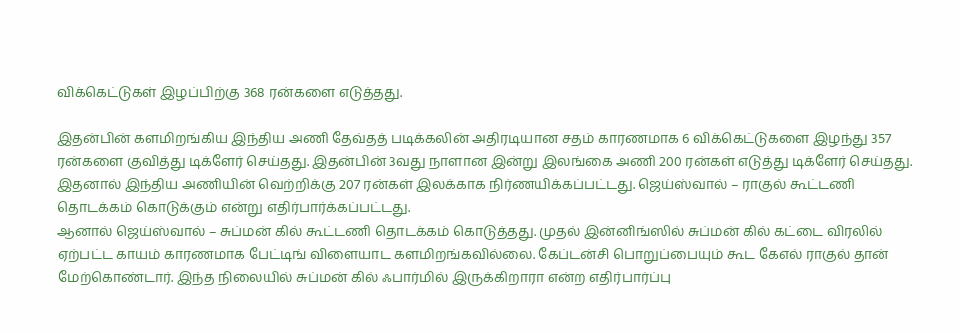விக்கெட்டுகள் இழப்பிற்கு 368 ரன்களை எடுத்தது.

இதன்பின் களமிறங்கிய இந்திய அணி தேவ்தத் படிக்கலின் அதிரடியான சதம் காரணமாக 6 விக்கெட்டுகளை இழந்து 357 ரன்களை குவித்து டிக்ளேர் செய்தது. இதன்பின் 3வது நாளான இன்று இலங்கை அணி 200 ரன்கள் எடுத்து டிக்ளேர் செய்தது. இதனால் இந்திய அணியின் வெற்றிக்கு 207 ரன்கள் இலக்காக நிர்ணயிக்கப்பட்டது. ஜெய்ஸ்வால் – ராகுல் கூட்டணி தொடக்கம் கொடுக்கும் என்று எதிர்பார்க்கப்பட்டது.
ஆனால் ஜெய்ஸ்வால் – சுப்மன் கில் கூட்டணி தொடக்கம் கொடுத்தது. முதல் இன்னிங்ஸில் சுப்மன் கில் கட்டை விரலில் ஏற்பட்ட காயம் காரணமாக பேட்டிங் விளையாட களமிறங்கவில்லை. கேப்டன்சி பொறுப்பையும் கூட கேஎல் ராகுல் தான் மேற்கொண்டார். இந்த நிலையில் சுப்மன் கில் ஃபார்மில் இருக்கிறாரா என்ற எதிர்பார்ப்பு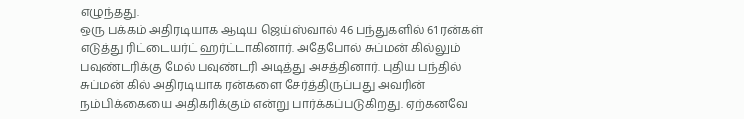எழுந்தது.
ஒரு பக்கம் அதிரடியாக ஆடிய ஜெய்ஸ்வால் 46 பந்துகளில் 61 ரன்கள் எடுத்து ரிட்டையர்ட் ஹர்ட்டாகினார். அதேபோல் சுப்மன் கில்லும் பவுண்டரிக்கு மேல் பவுண்டரி அடித்து அசத்தினார். புதிய பந்தில் சுப்மன் கில் அதிரடியாக ரன்களை சேர்த்திருப்பது அவரின் நம்பிக்கையை அதிகரிக்கும் என்று பார்க்கப்படுகிறது. ஏற்கனவே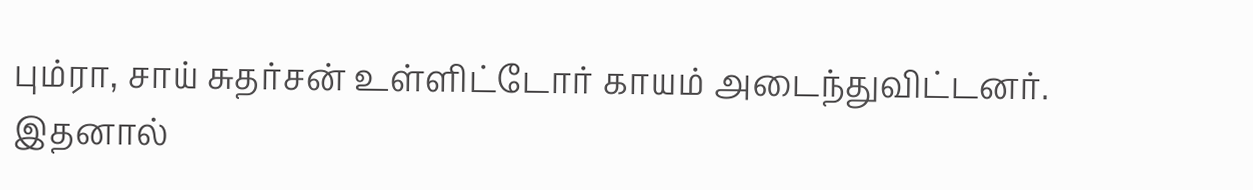பும்ரா, சாய் சுதர்சன் உள்ளிட்டோர் காயம் அடைந்துவிட்டனர்.
இதனால்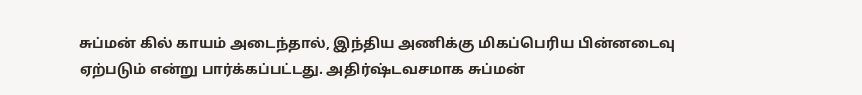சுப்மன் கில் காயம் அடைந்தால், இந்திய அணிக்கு மிகப்பெரிய பின்னடைவு ஏற்படும் என்று பார்க்கப்பட்டது. அதிர்ஷ்டவசமாக சுப்மன்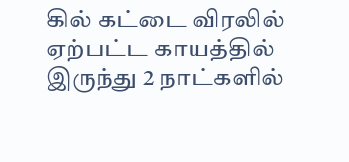கில் கட்டை விரலில் ஏற்பட்ட காயத்தில் இருந்து 2 நாட்களில்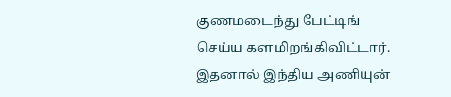குணமடைந்து பேட்டிங் செய்ய களமிறங்கிவிட்டார். இதனால் இந்திய அணியுன்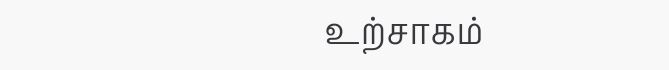உற்சாகம்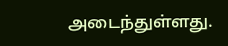அடைந்துள்ளது.